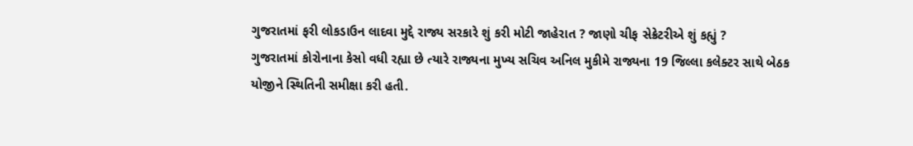ગુજરાતમાં ફરી લોકડાઉન લાદવા મુદ્દે રાજ્ય સરકારે શું કરી મોટી જાહેરાત ? જાણો ચીફ સેક્રેટરીએ શું કહ્યું ?
ગુજરાતમાં કોરોનાના કેસો વધી રહ્યા છે ત્યારે રાજ્યના મુખ્ય સચિવ અનિલ મુકીમે રાજ્યના 19 જિલ્લા કલેક્ટર સાથે બેઠક યોજીને સ્થિતિની સમીક્ષા કરી હતી.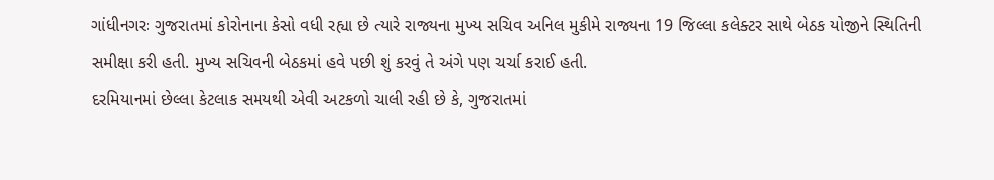ગાંધીનગરઃ ગુજરાતમાં કોરોનાના કેસો વધી રહ્યા છે ત્યારે રાજ્યના મુખ્ય સચિવ અનિલ મુકીમે રાજ્યના 19 જિલ્લા કલેક્ટર સાથે બેઠક યોજીને સ્થિતિની સમીક્ષા કરી હતી. મુખ્ય સચિવની બેઠકમાં હવે પછી શું કરવું તે અંગે પણ ચર્ચા કરાઈ હતી.
દરમિયાનમાં છેલ્લા કેટલાક સમયથી એવી અટકળો ચાલી રહી છે કે, ગુજરાતમાં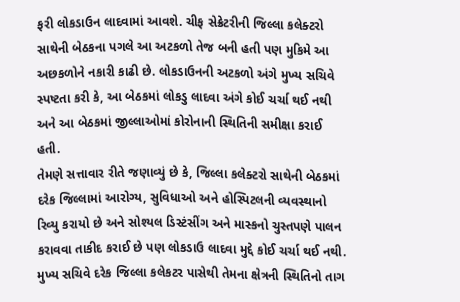ફરી લોકડાઉન લાદવામાં આવશે. ચીફ સેક્રેટરીની જિલ્લા કલેક્ટરો સાથેની બેઠકના પગલે આ અટકળો તેજ બની હતી પણ મુકિમે આ અછકળોને નકારી કાઢી છે. લોકડાઉનની અટકળો અંગે મુખ્ય સચિવે સ્પષ્ટતા કરી કે, આ બેઠકમાં લોકડુ લાદવા અંગે કોઈ ચર્ચા થઈ નથી અને આ બેઠકમાં જીલ્લાઓમાં કોરોનાની સ્થિતિની સમીક્ષા કરાઈ હતી.
તેમણે સત્તાવાર રીતે જણાવ્યું છે કે, જિલ્લા કલેક્ટરો સાથેની બેઠકમાં દરેક જિલ્લામાં આરોગ્ય, સુવિધાઓ અને હોસ્પિટલની વ્યવસ્થાનો રિવ્યુ કરાયો છે અને સોશ્યલ ડિસ્ટંસીંગ અને માસ્કનો ચુસ્તપણે પાલન કરાવવા તાકીદ કરાઈ છે પણ લોકડાઉ લાદવા મુદ્દે કોઈ ચર્ચા થઈ નથી. મુખ્ય સચિવે દરેક જિલ્લા કલેકટર પાસેથી તેમના ક્ષેત્રની સ્થિતિનો તાગ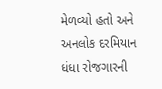મેળવ્યો હતો અને અનલોક દરમિયાન ધંધા રોજગારની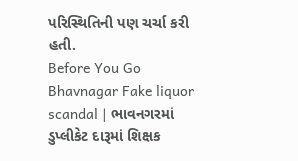પરિસ્થિતિની પણ ચર્ચા કરી હતી.
Before You Go
Bhavnagar Fake liquor scandal | ભાવનગરમાં ડુપ્લીકેટ દારૂમાં શિક્ષક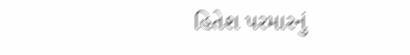હિતેશ પરમારનું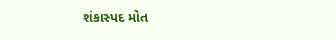શંકાસ્પદ મોત